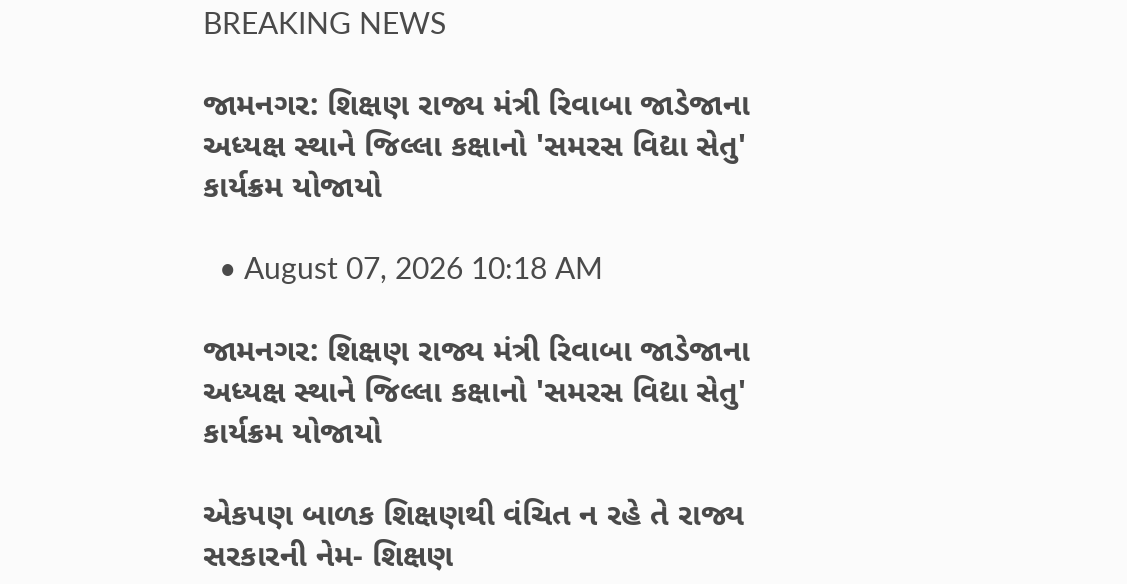BREAKING NEWS

જામનગર: શિક્ષણ રાજ્ય મંત્રી રિવાબા જાડેજાના અધ્યક્ષ સ્થાને જિલ્લા કક્ષાનો 'સમરસ વિદ્યા સેતુ' કાર્યક્રમ યોજાયો

  • August 07, 2026 10:18 AM

જામનગર: શિક્ષણ રાજ્ય મંત્રી રિવાબા જાડેજાના અધ્યક્ષ સ્થાને જિલ્લા કક્ષાનો 'સમરસ વિદ્યા સેતુ' કાર્યક્રમ યોજાયો

એકપણ બાળક શિક્ષણથી વંચિત ન રહે તે રાજ્ય સરકારની નેમ- શિક્ષણ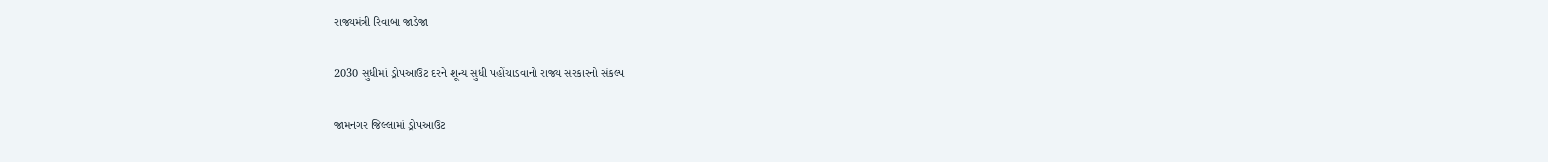રાજ્યમંત્રી રિવાબા જાડેજા

2030 સુધીમાં ડ્રોપઆઉટ દરને શૂન્ય સુધી પહોંચાડવાનો રાજ્ય સરકારનો સંકલ્પ

જામનગર જિલ્લામાં ડ્રોપઆઉટ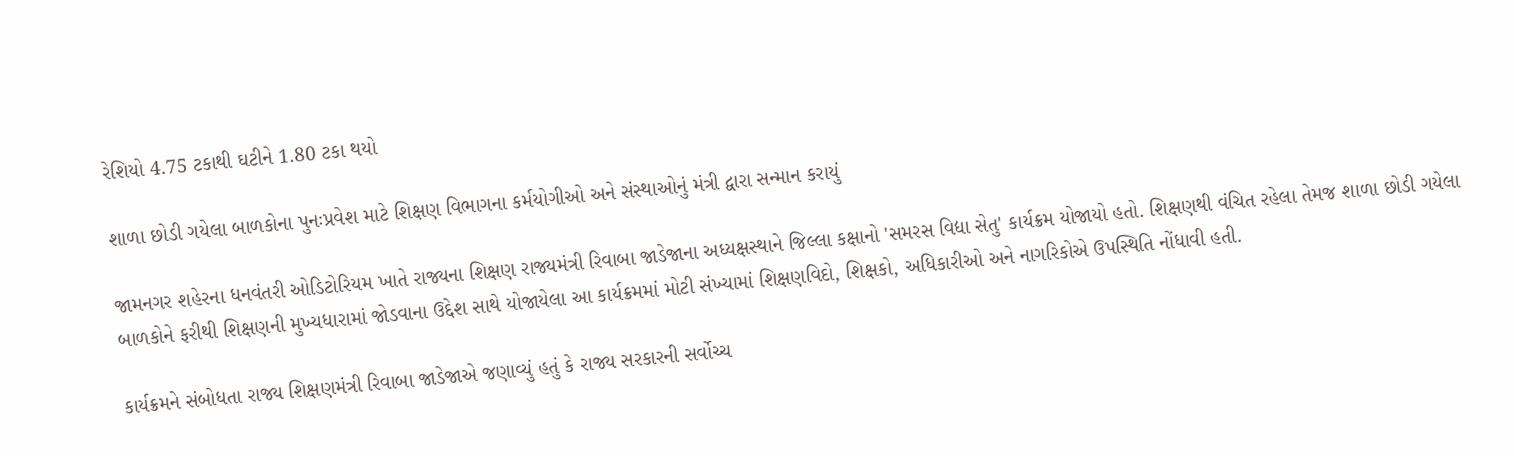રેશિયો 4.75 ટકાથી ઘટીને 1.80 ટકા થયો

શાળા છોડી ગયેલા બાળકોના પુનઃપ્રવેશ માટે શિક્ષણ વિભાગના કર્મયોગીઓ અને સંસ્થાઓનું મંત્રી દ્વારા સન્માન કરાયું

જામનગર શહેરના ધનવંતરી ઓડિટોરિયમ ખાતે રાજ્યના શિક્ષણ રાજ્યમંત્રી રિવાબા જાડેજાના અધ્યક્ષસ્થાને જિલ્લા કક્ષાનો 'સમરસ વિદ્યા સેતુ' કાર્યક્રમ યોજાયો હતો. શિક્ષણથી વંચિત રહેલા તેમજ શાળા છોડી ગયેલા બાળકોને ફરીથી શિક્ષણની મુખ્યધારામાં જોડવાના ઉદ્દેશ સાથે યોજાયેલા આ કાર્યક્રમમાં મોટી સંખ્યામાં શિક્ષણવિદો, શિક્ષકો, અધિકારીઓ અને નાગરિકોએ ઉપસ્થિતિ નોંધાવી હતી.

કાર્યક્રમને સંબોધતા રાજ્ય શિક્ષણમંત્રી રિવાબા જાડેજાએ જણાવ્યું હતું કે રાજ્ય સરકારની સર્વોચ્ચ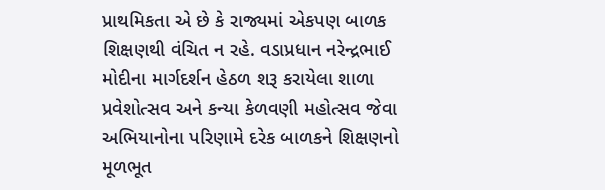પ્રાથમિકતા એ છે કે રાજ્યમાં એકપણ બાળક શિક્ષણથી વંચિત ન રહે. વડાપ્રધાન નરેન્દ્રભાઈ મોદીના માર્ગદર્શન હેઠળ શરૂ કરાયેલા શાળા પ્રવેશોત્સવ અને કન્યા કેળવણી મહોત્સવ જેવા અભિયાનોના પરિણામે દરેક બાળકને શિક્ષણનો મૂળભૂત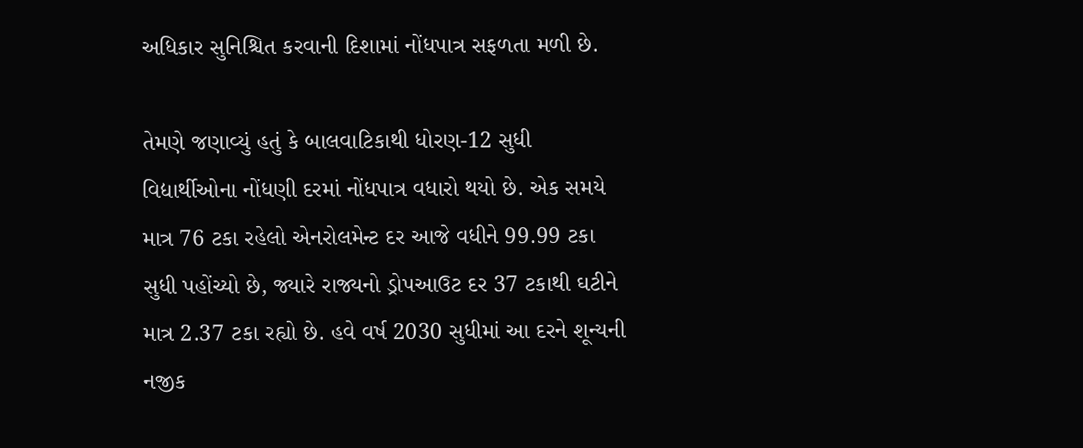અધિકાર સુનિશ્ચિત કરવાની દિશામાં નોંધપાત્ર સફળતા મળી છે.

તેમણે જણાવ્યું હતું કે બાલવાટિકાથી ધોરણ-12 સુધી વિદ્યાર્થીઓના નોંધણી દરમાં નોંધપાત્ર વધારો થયો છે. એક સમયે માત્ર 76 ટકા રહેલો એનરોલમેન્ટ દર આજે વધીને 99.99 ટકા સુધી પહોંચ્યો છે, જ્યારે રાજ્યનો ડ્રોપઆઉટ દર 37 ટકાથી ઘટીને માત્ર 2.37 ટકા રહ્યો છે. હવે વર્ષ 2030 સુધીમાં આ દરને શૂન્યની નજીક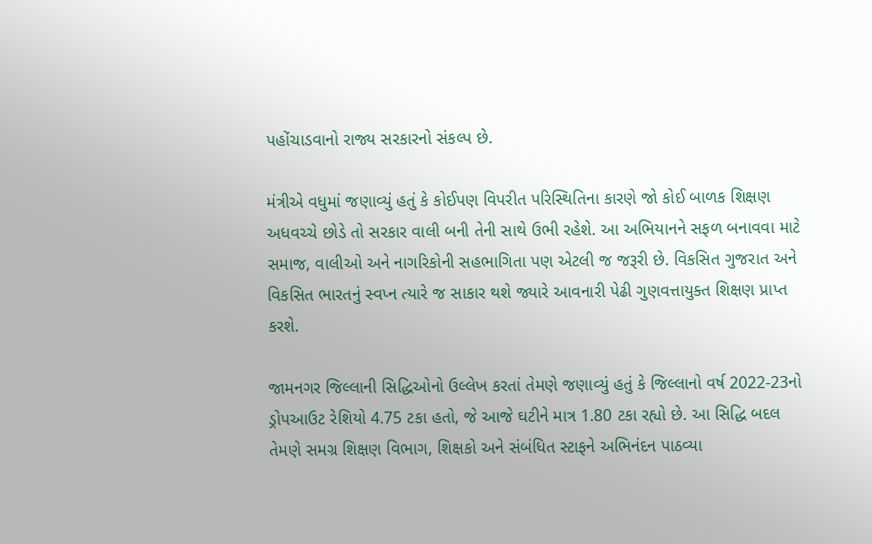પહોંચાડવાનો રાજ્ય સરકારનો સંકલ્પ છે.

મંત્રીએ વધુમાં જણાવ્યું હતું કે કોઈપણ વિપરીત પરિસ્થિતિના કારણે જો કોઈ બાળક શિક્ષણ અધવચ્ચે છોડે તો સરકાર વાલી બની તેની સાથે ઉભી રહેશે. આ અભિયાનને સફળ બનાવવા માટે સમાજ, વાલીઓ અને નાગરિકોની સહભાગિતા પણ એટલી જ જરૂરી છે. વિકસિત ગુજરાત અને વિકસિત ભારતનું સ્વપ્ન ત્યારે જ સાકાર થશે જ્યારે આવનારી પેઢી ગુણવત્તાયુક્ત શિક્ષણ પ્રાપ્ત કરશે.

જામનગર જિલ્લાની સિદ્ધિઓનો ઉલ્લેખ કરતાં તેમણે જણાવ્યું હતું કે જિલ્લાનો વર્ષ 2022-23નો ડ્રોપઆઉટ રેશિયો 4.75 ટકા હતો, જે આજે ઘટીને માત્ર 1.80 ટકા રહ્યો છે. આ સિદ્ધિ બદલ તેમણે સમગ્ર શિક્ષણ વિભાગ, શિક્ષકો અને સંબંધિત સ્ટાફને અભિનંદન પાઠવ્યા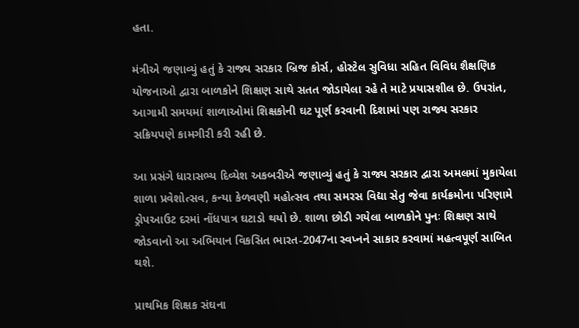હતા.

મંત્રીએ જણાવ્યું હતું કે રાજ્ય સરકાર બ્રિજ કોર્સ, હોસ્ટેલ સુવિધા સહિત વિવિધ શૈક્ષણિક યોજનાઓ દ્વારા બાળકોને શિક્ષણ સાથે સતત જોડાયેલા રહે તે માટે પ્રયાસશીલ છે. ઉપરાંત, આગામી સમયમાં શાળાઓમાં શિક્ષકોની ઘટ પૂર્ણ કરવાની દિશામાં પણ રાજ્ય સરકાર સક્રિયપણે કામગીરી કરી રહી છે.

આ પ્રસંગે ધારાસભ્ય દિવ્યેશ અકબરીએ જણાવ્યું હતું કે રાજ્ય સરકાર દ્વારા અમલમાં મુકાયેલા શાળા પ્રવેશોત્સવ, કન્યા કેળવણી મહોત્સવ તથા સમરસ વિદ્યા સેતુ જેવા કાર્યક્રમોના પરિણામે ડ્રોપઆઉટ દરમાં નોંધપાત્ર ઘટાડો થયો છે. શાળા છોડી ગયેલા બાળકોને પુનઃ શિક્ષણ સાથે જોડવાનો આ અભિયાન વિકસિત ભારત-2047ના સ્વપ્નને સાકાર કરવામાં મહત્વપૂર્ણ સાબિત થશે.

પ્રાથમિક શિક્ષક સંઘના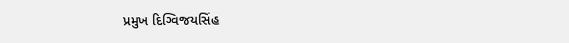પ્રમુખ દિગ્વિજયસિંહ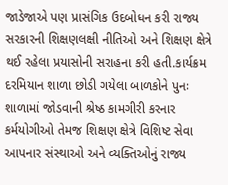જાડેજાએ પણ પ્રાસંગિક ઉદબોધન કરી રાજ્ય સરકારની શિક્ષણલક્ષી નીતિઓ અને શિક્ષણ ક્ષેત્રે થઈ રહેલા પ્રયાસોની સરાહના કરી હતી.કાર્યક્રમ દરમિયાન શાળા છોડી ગયેલા બાળકોને પુનઃ શાળામાં જોડવાની શ્રેષ્ઠ કામગીરી કરનાર કર્મયોગીઓ તેમજ શિક્ષણ ક્ષેત્રે વિશિષ્ટ સેવા આપનાર સંસ્થાઓ અને વ્યક્તિઓનું રાજ્ય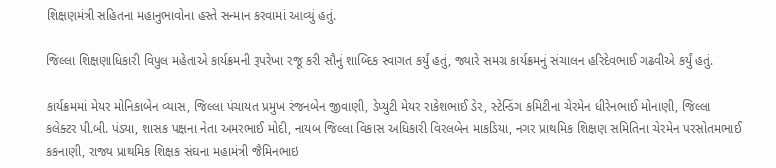શિક્ષણમંત્રી સહિતના મહાનુભાવોના હસ્તે સન્માન કરવામાં આવ્યું હતું.

જિલ્લા શિક્ષણાધિકારી વિપુલ મહેતાએ કાર્યક્રમની રૂપરેખા રજૂ કરી સૌનું શાબ્દિક સ્વાગત કર્યું હતું, જ્યારે સમગ્ર કાર્યક્રમનું સંચાલન હરિદેવભાઈ ગઢવીએ કર્યું હતું.

કાર્યક્રમમાં મેયર મોનિકાબેન વ્યાસ, જિલ્લા પંચાયત પ્રમુખ રંજનબેન જીવાણી, ડેપ્યુટી મેયર રાકેશભાઈ ડેર, સ્ટેન્ડિંગ કમિટીના ચેરમેન ધીરેનભાઈ મોનાણી, જિલ્લા કલેક્ટર પી.બી. પંડ્યા, શાસક પક્ષના નેતા અમરભાઈ મોદી, નાયબ જિલ્લા વિકાસ અધિકારી વિરલબેન માકડિયા, નગર પ્રાથમિક શિક્ષણ સમિતિના ચેરમેન પરસોતમભાઈ કકનાણી, રાજ્ય પ્રાથમિક શિક્ષક સંઘના મહામંત્રી જૈમિનભાઇ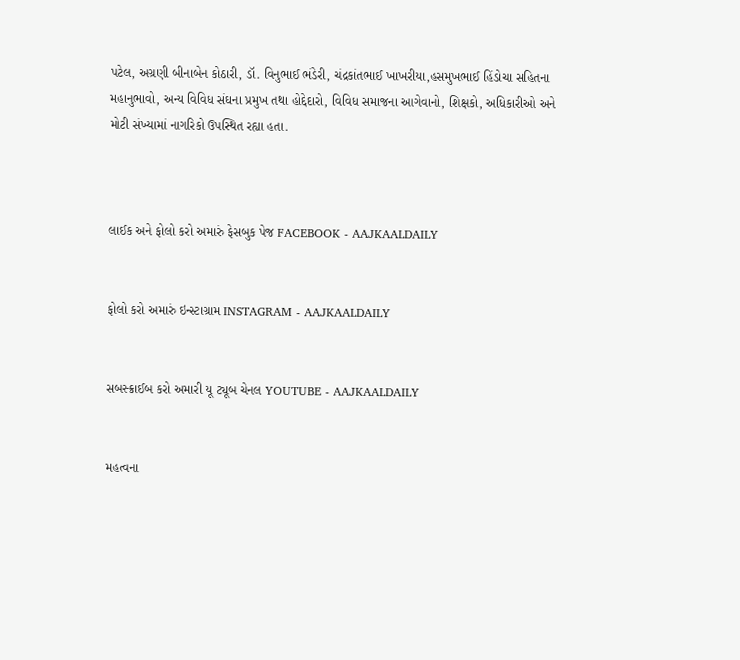પટેલ, અગ્રણી બીનાબેન કોઠારી, ડૉ. વિનુભાઈ ભંડેરી, ચંદ્રકાંતભાઈ ખાખરીયા,હસમુખભાઈ હિંડોચા સહિતના મહાનુભાવો, અન્ય વિવિધ સંઘના પ્રમુખ તથા હોદ્દેદારો, વિવિધ સમાજના આગેવાનો, શિક્ષકો, અધિકારીઓ અને મોટી સંખ્યામાં નાગરિકો ઉપસ્થિત રહ્યા હતા.



લાઈક અને ફોલો કરો અમારું ફેસબુક પેજ FACEBOOK - AAJKAALDAILY


ફોલો કરો અમારું ઇન્સ્ટાગ્રામ INSTAGRAM - AAJKAALDAILY


સબસ્ક્રાઈબ કરો અમારી યૂ ટ્યૂબ ચેનલ YOUTUBE - AAJKAALDAILY


મહત્વના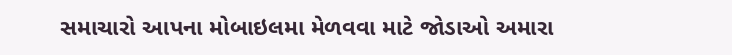સમાચારો આપના મોબાઇલમા મેળવવા માટે જોડાઓ અમારા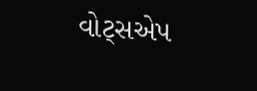વોટ્સએપ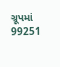ગ્રૂપમાં  99251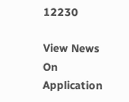12230

View News On Application